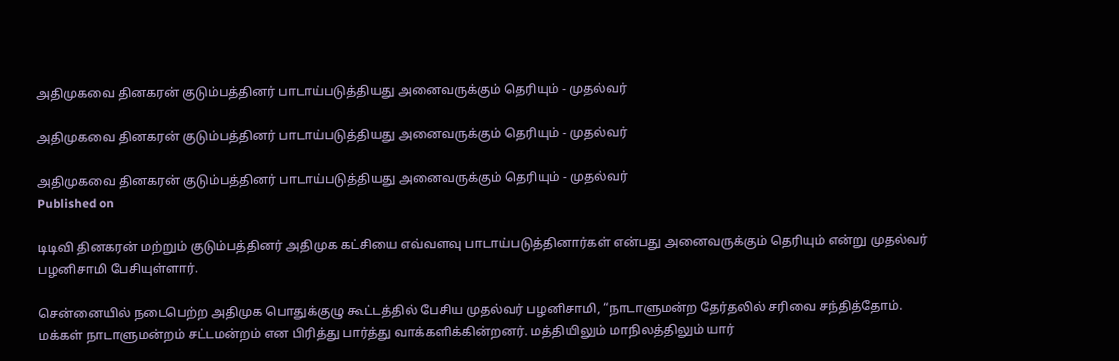அதிமுகவை தினகரன் குடும்பத்தினர் பாடாய்படுத்தியது அனைவருக்கும் தெரியும் - முதல்வர்

அதிமுகவை தினகரன் குடும்பத்தினர் பாடாய்படுத்தியது அனைவருக்கும் தெரியும் - முதல்வர்

அதிமுகவை தினகரன் குடும்பத்தினர் பாடாய்படுத்தியது அனைவருக்கும் தெரியும் - முதல்வர்
Published on

டிடிவி தினகரன் மற்றும் குடும்பத்தினர் அதிமுக கட்சியை எவ்வளவு பாடாய்படுத்தினார்கள் என்பது அனைவருக்கும் தெரியும் என்று முதல்வர் பழனிசாமி பேசியுள்ளார்.

சென்னையில் நடைபெற்ற அதிமுக பொதுக்குழு கூட்டத்தில் பேசிய முதல்வர் பழனிசாமி, “நாடாளுமன்ற தேர்தலில் சரிவை சந்தித்தோம். மக்கள் நாடாளுமன்றம் சட்டமன்றம் என பிரித்து பார்த்து வாக்களிக்கின்றனர். மத்தியிலும் மாநிலத்திலும் யார்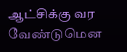ஆட்சிக்கு வர வேண்டுமென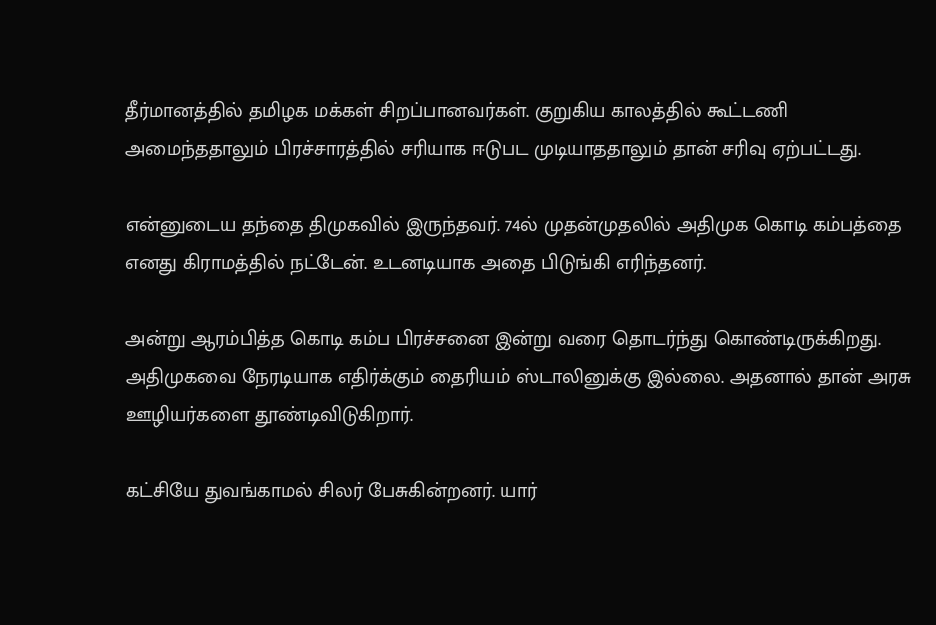தீர்மானத்தில் தமிழக மக்கள் சிறப்பானவர்கள். குறுகிய காலத்தில் கூட்டணி அமைந்ததாலும் பிரச்சாரத்தில் சரியாக ஈடுபட முடியாததாலும் தான் சரிவு ஏற்பட்டது.

என்னுடைய தந்தை திமுகவில் இருந்தவர். 74ல் முதன்முதலில் அதிமுக கொடி கம்பத்தை எனது கிராமத்தில் நட்டேன். உடனடியாக அதை பிடுங்கி எரிந்தனர்.

அன்று ஆரம்பித்த கொடி கம்ப பிரச்சனை இன்று வரை தொடர்ந்து கொண்டிருக்கிறது. அதிமுகவை நேரடியாக எதிர்க்கும் தைரியம் ஸ்டாலினுக்கு இல்லை. அதனால் தான் அரசு ஊழியர்களை தூண்டிவிடுகிறார்.

கட்சியே துவங்காமல் சிலர் பேசுகின்றனர். யார்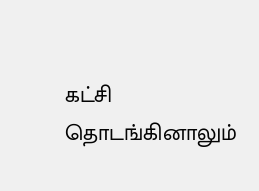கட்சி தொடங்கினாலும்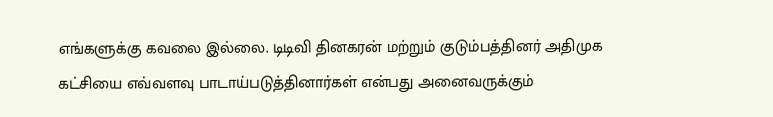எங்களுக்கு கவலை இல்லை. டிடிவி தினகரன் மற்றும் குடும்பத்தினர் அதிமுக கட்சியை எவ்வளவு பாடாய்படுத்தினார்கள் என்பது அனைவருக்கும்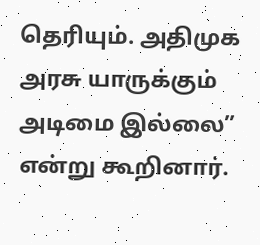தெரியும். அதிமுக அரசு யாருக்கும் அடிமை இல்லை” என்று கூறினார்.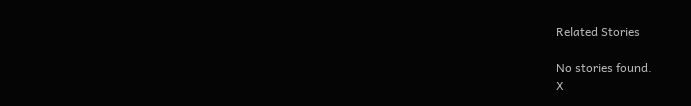Related Stories

No stories found.
X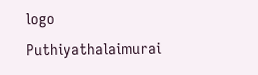logo
Puthiyathalaimurai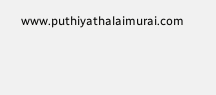www.puthiyathalaimurai.com